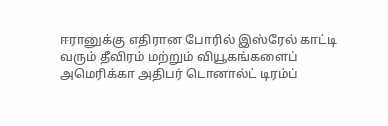ஈரானுக்கு எதிரான போரில் இஸ்ரேல் காட்டி வரும் தீவிரம் மற்றும் வியூகங்களைப் அமெரிக்கா அதிபர் டொனால்ட் டிரம்ப்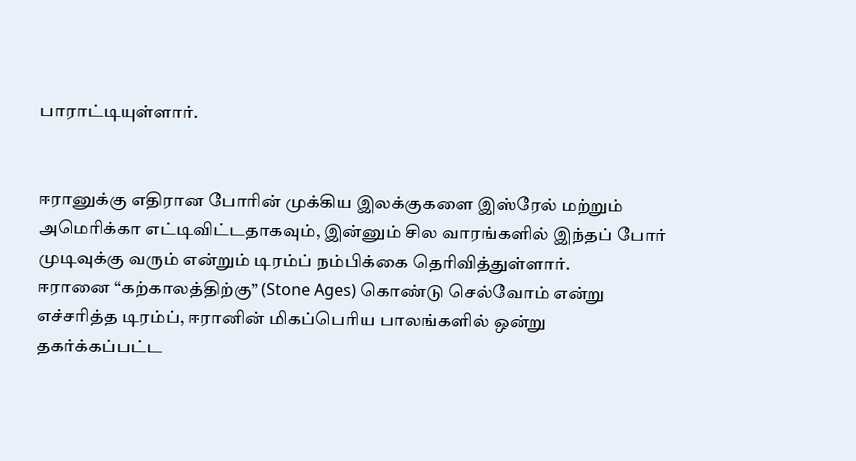பாராட்டியுள்ளார்.


ஈரானுக்கு எதிரான போரின் முக்கிய இலக்குகளை இஸ்ரேல் மற்றும் அமெரிக்கா எட்டிவிட்டதாகவும், இன்னும் சில வாரங்களில் இந்தப் போர் முடிவுக்கு வரும் என்றும் டிரம்ப் நம்பிக்கை தெரிவித்துள்ளார்.
ஈரானை “கற்காலத்திற்கு” (Stone Ages) கொண்டு செல்வோம் என்று எச்சரித்த டிரம்ப், ஈரானின் மிகப்பெரிய பாலங்களில் ஒன்று தகர்க்கப்பட்ட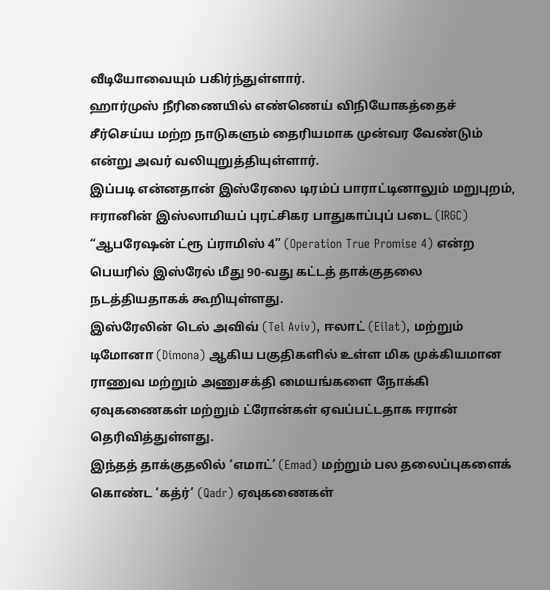வீடியோவையும் பகிர்ந்துள்ளார்.
ஹார்முஸ் நீரிணையில் எண்ணெய் விநியோகத்தைச் சீர்செய்ய மற்ற நாடுகளும் தைரியமாக முன்வர வேண்டும் என்று அவர் வலியுறுத்தியுள்ளார்.
இப்படி என்னதான் இஸ்ரேலை டிரம்ப் பாராட்டினாலும் மறுபுறம், ஈரானின் இஸ்லாமியப் புரட்சிகர பாதுகாப்புப் படை (IRGC) “ஆபரேஷன் ட்ரூ ப்ராமிஸ் 4” (Operation True Promise 4) என்ற பெயரில் இஸ்ரேல் மீது 90-வது கட்டத் தாக்குதலை நடத்தியதாகக் கூறியுள்ளது.
இஸ்ரேலின் டெல் அவிவ் (Tel Aviv), ஈலாட் (Eilat), மற்றும் டிமோனா (Dimona) ஆகிய பகுதிகளில் உள்ள மிக முக்கியமான ராணுவ மற்றும் அணுசக்தி மையங்களை நோக்கி ஏவுகணைகள் மற்றும் ட்ரோன்கள் ஏவப்பட்டதாக ஈரான் தெரிவித்துள்ளது.
இந்தத் தாக்குதலில் ‘எமாட்’ (Emad) மற்றும் பல தலைப்புகளைக் கொண்ட ‘கத்ர்’ (Qadr) ஏவுகணைகள்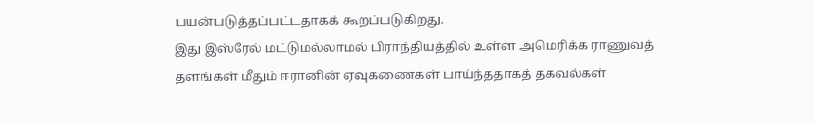பயன்படுத்தப்பட்டதாகக் கூறப்படுகிறது.
இது இஸ்ரேல் மட்டுமல்லாமல் பிராந்தியத்தில் உள்ள அமெரிக்க ராணுவத் தளங்கள் மீதும் ஈரானின் ஏவுகணைகள் பாய்ந்ததாகத் தகவல்கள்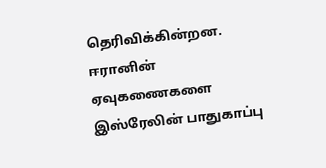தெரிவிக்கின்றன.
ஈரானின் ஏவுகணைகளை இஸ்ரேலின் பாதுகாப்பு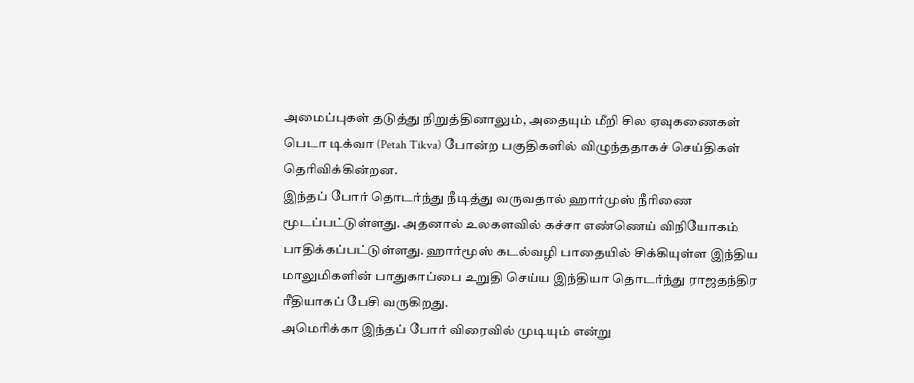அமைப்புகள் தடுத்து நிறுத்தினாலும், அதையும் மீறி சில ஏவுகணைகள் பெடா டிக்வா (Petah Tikva) போன்ற பகுதிகளில் விழுந்ததாகச் செய்திகள் தெரிவிக்கின்றன.
இந்தப் போர் தொடர்ந்து நீடித்து வருவதால் ஹார்முஸ் நீரிணை மூடப்பட்டுள்ளது. அதனால் உலகளவில் கச்சா எண்ணெய் விநியோகம் பாதிக்கப்பட்டுள்ளது. ஹார்மூஸ் கடல்வழி பாதையில் சிக்கியுள்ள இந்திய மாலுமிகளின் பாதுகாப்பை உறுதி செய்ய இந்தியா தொடர்ந்து ராஜதந்திர ரீதியாகப் பேசி வருகிறது.
அமெரிக்கா இந்தப் போர் விரைவில் முடியும் என்று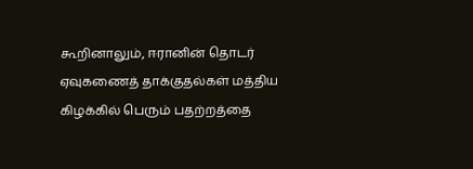கூறினாலும், ஈரானின் தொடர் ஏவுகணைத் தாக்குதல்கள் மத்திய கிழக்கில் பெரும் பதற்றத்தை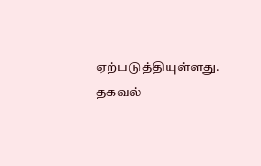ஏற்படுத்தியுள்ளது.
தகவல்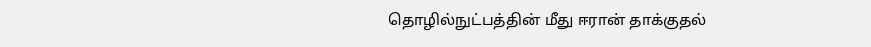தொழில்நுட்பத்தின் மீது ஈரான் தாக்குதல்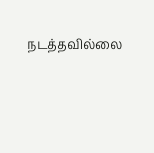நடத்தவில்லை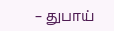– துபாய்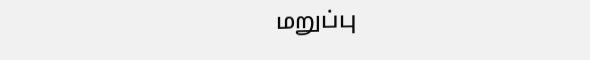மறுப்பு